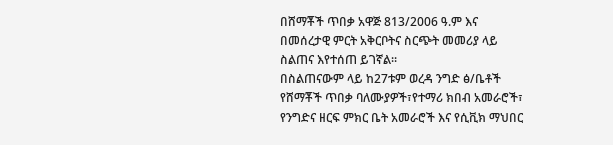በሸማቾች ጥበቃ አዋጅ 813/2006 ዓ.ም እና በመሰረታዊ ምርት አቅርቦትና ስርጭት መመሪያ ላይ ስልጠና እየተሰጠ ይገኛል፡፡
በስልጠናውም ላይ ከ27ቱም ወረዳ ንግድ ፅ/ቤቶች የሸማቾች ጥበቃ ባለሙያዎች፣የተማሪ ክበብ አመራሮች፣ የንግድና ዘርፍ ምክር ቤት አመራሮች እና የሲቪክ ማህበር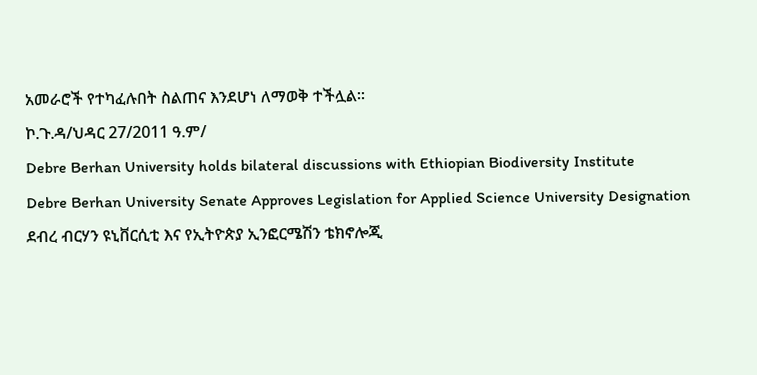አመራሮች የተካፈሉበት ስልጠና እንደሆነ ለማወቅ ተችሏል፡፡
ኮ.ጉ.ዳ/ህዳር 27/2011 ዓ.ም/
Debre Berhan University holds bilateral discussions with Ethiopian Biodiversity Institute
Debre Berhan University Senate Approves Legislation for Applied Science University Designation
ደብረ ብርሃን ዩኒቨርሲቲ እና የኢትዮጵያ ኢንፎርሜሽን ቴክኖሎጂ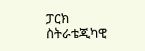ፓርክ ስትራቴጂካዊ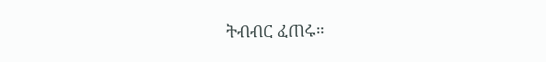ትብብር ፈጠሩ።